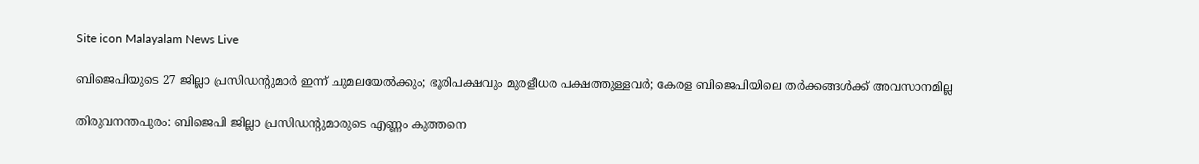Site icon Malayalam News Live

ബിജെപിയുടെ 27 ജില്ലാ പ്രസിഡന്റുമാര്‍ ഇന്ന് ചുമലയേല്‍ക്കും; ഭൂരിപക്ഷവും മുരളീധര പക്ഷത്തുള്ളവര്‍; കേരള ബിജെപിയിലെ തര്‍ക്കങ്ങള്‍ക്ക് അവസാനമില്ല

തിരുവനന്തപുരം: ബിജെപി ജില്ലാ പ്രസിഡന്റുമാരുടെ എണ്ണം കുത്തനെ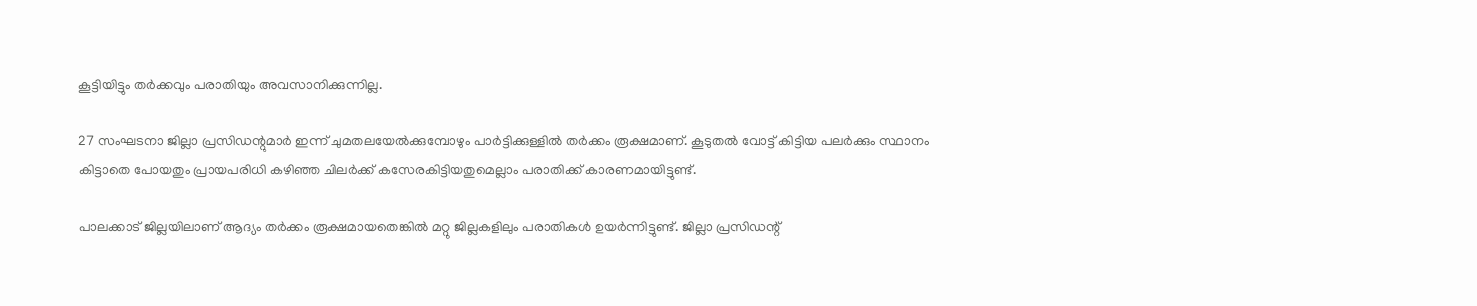കൂട്ടിയിട്ടും തർക്കവും പരാതിയും അവസാനിക്കുന്നില്ല.

27 സംഘടനാ ജില്ലാ പ്രസിഡന്റുമാർ ഇന്ന് ചുമതലയേല്‍ക്കുമ്പോഴും പാർട്ടിക്കുള്ളില്‍ തർക്കം രൂക്ഷമാണ്. കൂടുതല്‍ വോട്ട് കിട്ടിയ പലർക്കും സ്ഥാനം കിട്ടാതെ പോയതും പ്രായപരിധി കഴിഞ്ഞ ചിലർക്ക് കസേരകിട്ടിയതുമെല്ലാം പരാതിക്ക് കാരണമായിട്ടുണ്ട്.

പാലക്കാട് ജില്ലയിലാണ് ആദ്യം തർക്കം രൂക്ഷമായതെങ്കില്‍ മറ്റു ജില്ലകളിലും പരാതികള്‍ ഉയർന്നിട്ടുണ്ട്. ജില്ലാ പ്രസിഡന്റ്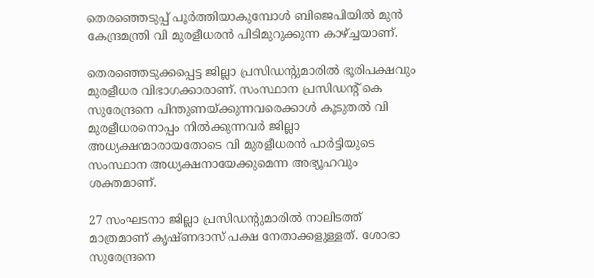തെരഞ്ഞെടുപ്പ് പൂർത്തിയാകുമ്പോള്‍ ബിജെപിയില്‍ മുൻ കേന്ദ്രമന്ത്രി വി മുരളീധരൻ പിടിമുറുക്കുന്ന കാഴ്ച്ചയാണ്.

തെരഞ്ഞെടുക്കപ്പെട്ട ജില്ലാ പ്രസിഡന്റുമാരില്‍ ഭൂരിപക്ഷവും മുരളീധര വിഭാഗക്കാരാണ്. സംസ്ഥാന പ്രസിഡന്റ് കെ സുരേന്ദ്രനെ പിന്തുണയ്ക്കുന്നവരെക്കാള്‍ കൂടുതല്‍ വി മുരളീധരനൊപ്പം നില്‍ക്കുന്നവർ ജില്ലാ അധ്യക്ഷന്മാരായതോടെ വി മുരളീധരൻ പാർട്ടിയുടെ സംസ്ഥാന അധ്യക്ഷനായേക്കുമെന്ന അഭ്യൂഹവും ശക്തമാണ്.

27 സംഘടനാ ജില്ലാ പ്രസിഡന്റുമാരില്‍ നാലിടത്ത് മാത്രമാണ് കൃഷ്ണദാസ് പക്ഷ നേതാക്കളുള്ളത്. ശോഭാ സുരേന്ദ്രനെ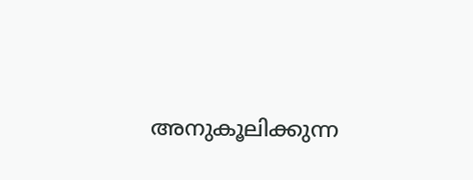അനുകൂലിക്കുന്ന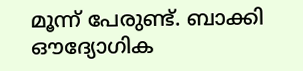മൂന്ന് പേരുണ്ട്. ബാക്കി ഔദ്യോഗിക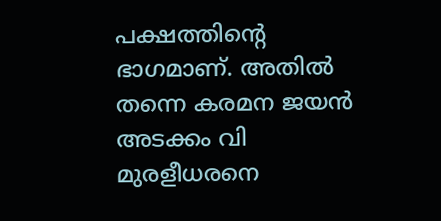പക്ഷത്തിന്റെ ഭാഗമാണ്. അതില്‍ തന്നെ കരമന ജയൻ അടക്കം വി മുരളീധരനെ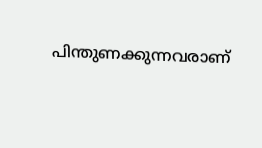പിന്തുണക്കുന്നവരാണ്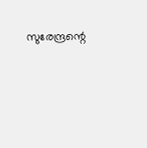സുരേന്ദ്രന്റെ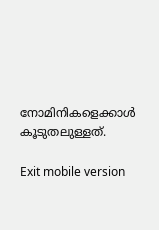നോമിനികളെക്കാള്‍ കൂടുതലുള്ളത്.

Exit mobile version